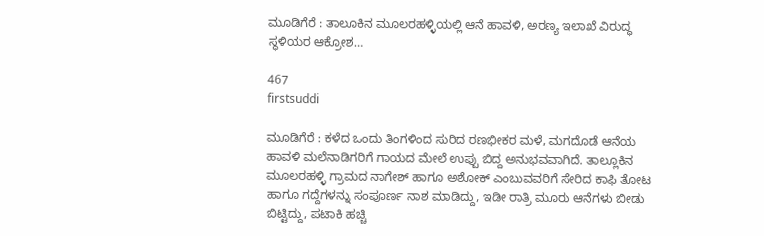ಮೂಡಿಗೆರೆ : ತಾಲೂಕಿನ ಮೂಲರಹಳ್ಳಿಯಲ್ಲಿ ಆನೆ ಹಾವಳಿ, ಅರಣ್ಯ ಇಲಾಖೆ ವಿರುದ್ಧ ಸ್ಥಳಿಯರ ಆಕ್ರೋಶ…

467
firstsuddi

ಮೂಡಿಗೆರೆ : ಕಳೆದ ಒಂದು ತಿಂಗಳಿಂದ ಸುರಿದ ರಣಭೀಕರ ಮಳೆ, ಮಗದೊಡೆ ಆನೆಯ ಹಾವಳಿ ಮಲೆನಾಡಿಗರಿಗೆ ಗಾಯದ ಮೇಲೆ ಉಪ್ಪು ಬಿದ್ದ ಅನುಭವವಾಗಿದೆ. ತಾಲ್ಲೂಕಿನ ಮೂಲರಹಳ್ಳಿ ಗ್ರಾಮದ ನಾಗೇಶ್ ಹಾಗೂ ಅಶೋಕ್ ಎಂಬುವವರಿಗೆ ಸೇರಿದ ಕಾಫಿ ತೋಟ ಹಾಗೂ ಗದ್ದೆಗಳನ್ನು ಸಂಪೂರ್ಣ ನಾಶ ಮಾಡಿದ್ದು, ಇಡೀ ರಾತ್ರಿ ಮೂರು ಆನೆಗಳು ಬೀಡು ಬಿಟ್ಟಿದ್ದು, ಪಟಾಕಿ ಹಚ್ಚಿ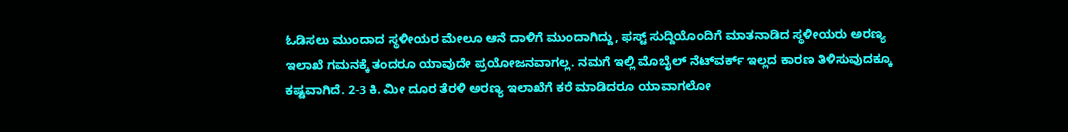ಓಡಿಸಲು ಮುಂದಾದ ಸ್ಥಳೀಯರ ಮೇಲೂ ಆನೆ ದಾಳಿಗೆ ಮುಂದಾಗಿದ್ದು, ಫಸ್ಟ್ ಸುದ್ದಿಯೊಂದಿಗೆ ಮಾತನಾಡಿದ ಸ್ಥಳೀಯರು ಅರಣ್ಯ ಇಲಾಖೆ ಗಮನಕ್ಕೆ ತಂದರೂ ಯಾವುದೇ ಪ್ರಯೋಜನವಾಗಲ್ಲ. ನಮಗೆ ಇಲ್ಲಿ ಮೊಬೈಲ್ ನೆಟ್‍ವರ್ಕ್ ಇಲ್ಲದ ಕಾರಣ ತಿಳಿಸುವುದಕ್ಕೂ ಕಷ್ಟವಾಗಿದೆ. 2-3 ಕಿ. ಮೀ ದೂರ ತೆರಳಿ ಅರಣ್ಯ ಇಲಾಖೆಗೆ ಕರೆ ಮಾಡಿದರೂ ಯಾವಾಗಲೋ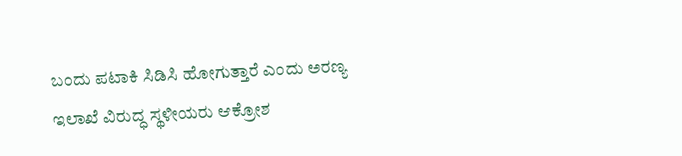ಬಂದು ಪಟಾಕಿ ಸಿಡಿಸಿ ಹೋಗುತ್ತಾರೆ ಎಂದು ಅರಣ್ಯ ಇಲಾಖೆ ವಿರುದ್ಧ ಸ್ಥಳೀಯರು ಆಕ್ರೋಶ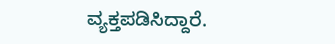ವ್ಯಕ್ತಪಡಿಸಿದ್ದಾರೆ.